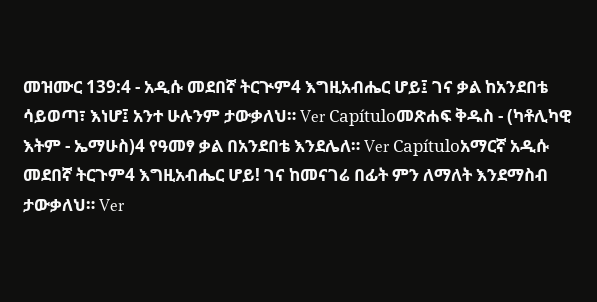መዝሙር 139:4 - አዲሱ መደበኛ ትርጒም4 እግዚአብሔር ሆይ፤ ገና ቃል ከአንደበቴ ሳይወጣ፣ እነሆ፤ አንተ ሁሉንም ታውቃለህ። Ver Capítuloመጽሐፍ ቅዱስ - (ካቶሊካዊ እትም - ኤማሁስ)4 የዓመፃ ቃል በአንደበቴ እንደሌለ። Ver Capítuloአማርኛ አዲሱ መደበኛ ትርጉም4 እግዚአብሔር ሆይ! ገና ከመናገሬ በፊት ምን ለማለት እንደማስብ ታውቃለህ። Ver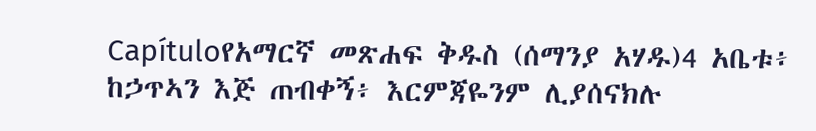Capítuloየአማርኛ መጽሐፍ ቅዱስ (ሰማንያ አሃዱ)4 አቤቱ፥ ከኃጥኣን እጅ ጠብቀኝ፥ እርምጃዬንም ሊያሰናክሉ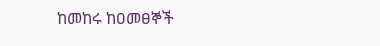ከመከሩ ከዐመፀኞች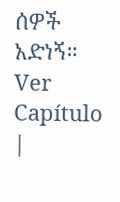ሰዎች አድነኝ። Ver Capítulo |